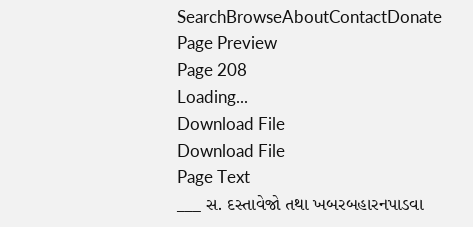SearchBrowseAboutContactDonate
Page Preview
Page 208
Loading...
Download File
Download File
Page Text
___ સ. દસ્તાવેજો તથા ખબરબહારનપાડવા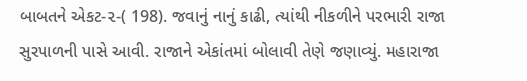બાબતને એકટ-૨-( 198). જવાનું નાનું કાઢી, ત્યાંથી નીકળીને પરભારી રાજા સુરપાળની પાસે આવી. રાજાને એકાંતમાં બોલાવી તેણે જણાવ્યું. મહારાજા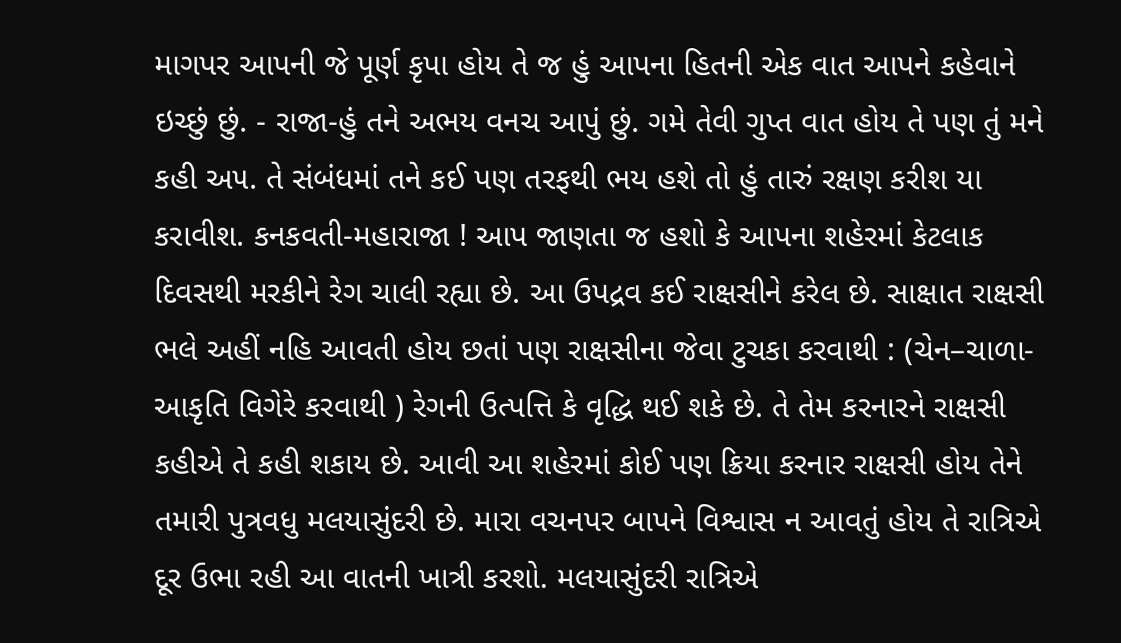માગપર આપની જે પૂર્ણ કૃપા હોય તે જ હું આપના હિતની એક વાત આપને કહેવાને ઇચ્છું છું. - રાજા-હું તને અભય વનચ આપું છું. ગમે તેવી ગુપ્ત વાત હોય તે પણ તું મને કહી અ૫. તે સંબંધમાં તને કઈ પણ તરફથી ભય હશે તો હું તારું રક્ષણ કરીશ યા કરાવીશ. કનકવતી-મહારાજા ! આપ જાણતા જ હશો કે આપના શહેરમાં કેટલાક દિવસથી મરકીને રેગ ચાલી રહ્યા છે. આ ઉપદ્રવ કઈ રાક્ષસીને કરેલ છે. સાક્ષાત રાક્ષસી ભલે અહીં નહિ આવતી હોય છતાં પણ રાક્ષસીના જેવા ટુચકા કરવાથી : (ચેન–ચાળા-આકૃતિ વિગેરે કરવાથી ) રેગની ઉત્પત્તિ કે વૃદ્ધિ થઈ શકે છે. તે તેમ કરનારને રાક્ષસી કહીએ તે કહી શકાય છે. આવી આ શહેરમાં કોઈ પણ ક્રિયા કરનાર રાક્ષસી હોય તેને તમારી પુત્રવધુ મલયાસુંદરી છે. મારા વચનપર બાપને વિશ્વાસ ન આવતું હોય તે રાત્રિએ દૂર ઉભા રહી આ વાતની ખાત્રી કરશો. મલયાસુંદરી રાત્રિએ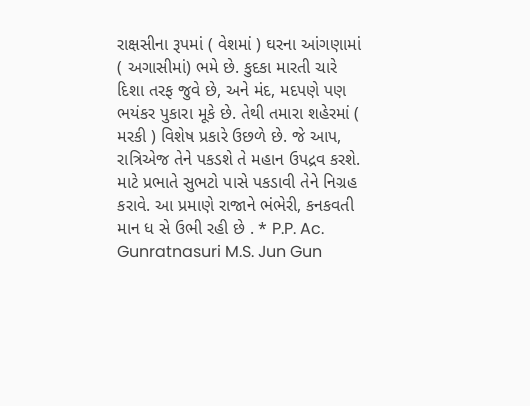રાક્ષસીના રૂપમાં ( વેશમાં ) ઘરના આંગણામાં ( અગાસીમાં) ભમે છે. કુદકા મારતી ચારે દિશા તરફ જુવે છે, અને મંદ, મદપણે પણ ભયંકર પુકારા મૂકે છે. તેથી તમારા શહેરમાં ( મરકી ) વિશેષ પ્રકારે ઉછળે છે. જે આપ, રાત્રિએજ તેને પકડશે તે મહાન ઉપદ્રવ કરશે. માટે પ્રભાતે સુભટો પાસે પકડાવી તેને નિગ્રહ કરાવે. આ પ્રમાણે રાજાને ભંભેરી, કનકવતી માન ધ સે ઉભી રહી છે . * P.P. Ac. Gunratnasuri M.S. Jun Gun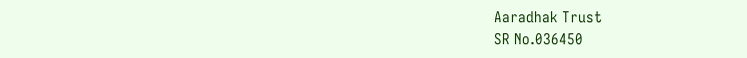Aaradhak Trust
SR No.036450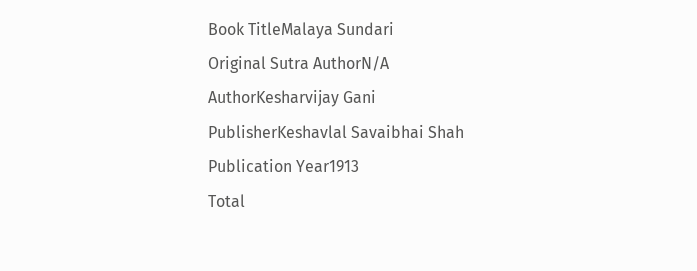Book TitleMalaya Sundari
Original Sutra AuthorN/A
AuthorKesharvijay Gani
PublisherKeshavlal Savaibhai Shah
Publication Year1913
Total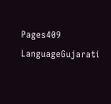Pages409
LanguageGujarati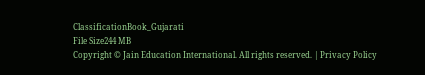ClassificationBook_Gujarati
File Size244 MB
Copyright © Jain Education International. All rights reserved. | Privacy Policy